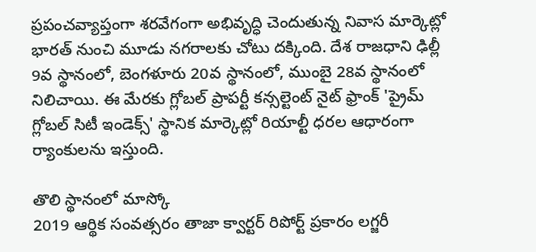ప్రపంచవ్యాప్తంగా శరవేగంగా అభివృద్ధి చెందుతున్న నివాస మార్కెట్లో భారత్ నుంచి మూడు నగరాలకు చోటు దక్కింది. దేశ రాజధాని ఢిల్లీ 9వ స్థానంలో, బెంగళూరు 20వ స్థానంలో, ముంబై 28వ స్థానంలో నిలిచాయి. ఈ మేరకు గ్లోబల్ ప్రాపర్టీ కన్సల్టెంట్ నైట్ ఫ్రాంక్ 'ప్రైమ్ గ్లోబల్ సిటీ ఇండెక్స్' స్థానిక మార్కెట్లో రియాల్టీ ధరల ఆధారంగా ర్యాంకులను ఇస్తుంది.

తొలి స్థానంలో మాస్కో
2019 ఆర్థిక సంవత్సరం తాజా క్వార్టర్ రిపోర్ట్ ప్రకారం లగ్జరీ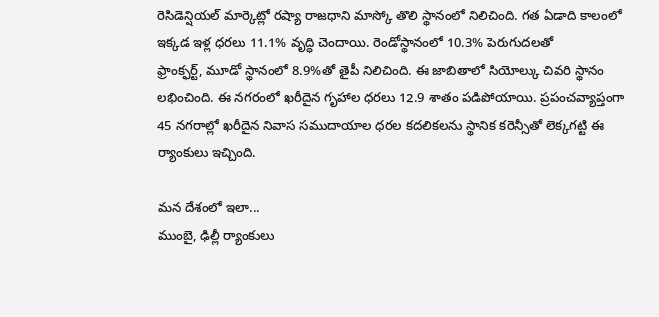రెసిడెన్షియల్ మార్కెట్లో రష్యా రాజధాని మాస్కో తొలి స్థానంలో నిలిచింది. గత ఏడాది కాలంలో ఇక్కడ ఇళ్ల ధరలు 11.1% వృద్ధి చెందాయి. రెండోస్థానంలో 10.3% పెరుగుదలతో
ఫ్రాంక్ఫర్ట్, మూడో స్థానంలో 8.9%తో తైపీ నిలిచింది. ఈ జాబితాలో సియోల్కు చివరి స్థానం లభించింది. ఈ నగరంలో ఖరీదైన గృహాల ధరలు 12.9 శాతం పడిపోయాయి. ప్రపంచవ్యాప్తంగా 45 నగరాల్లో ఖరీదైన నివాస సముదాయాల ధరల కదలికలను స్థానిక కరెన్సీతో లెక్కగట్టి ఈ ర్యాంకులు ఇచ్చింది.

మన దేశంలో ఇలా...
ముంబై, ఢిల్లీ ర్యాంకులు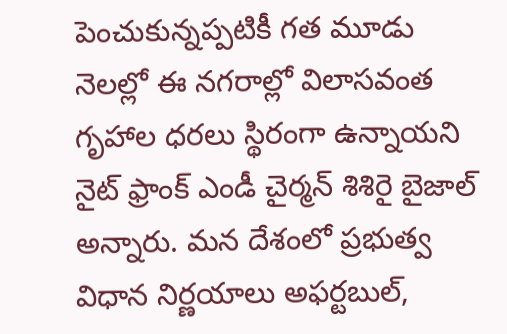పెంచుకున్నప్పటికీ గత మూడు నెలల్లో ఈ నగరాల్లో విలాసవంత గృహాల ధరలు స్థిరంగా ఉన్నాయని నైట్ ఫ్రాంక్ ఎండీ చైర్మన్ శిశిరై బైజాల్ అన్నారు. మన దేశంలో ప్రభుత్వ విధాన నిర్ణయాలు అఫర్టబుల్,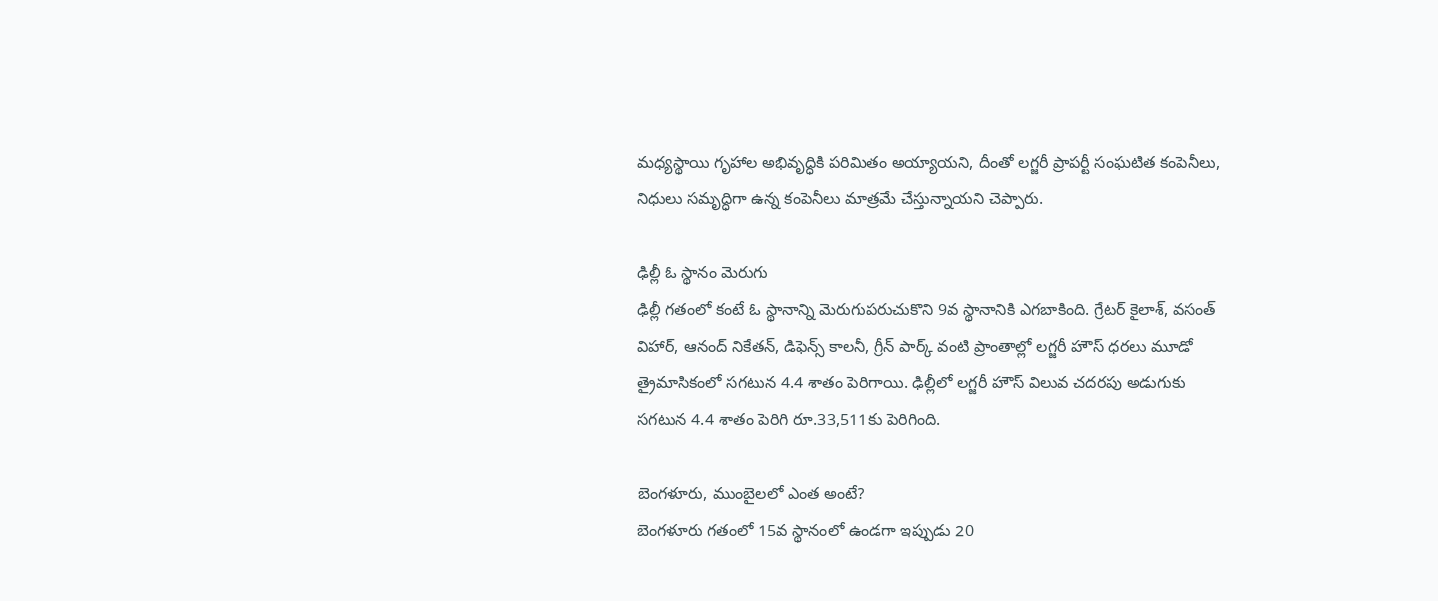మధ్యస్థాయి గృహాల అభివృద్ధికి పరిమితం అయ్యాయని, దీంతో లగ్జరీ ప్రాపర్టీ సంఘటిత కంపెనీలు, నిధులు సమృద్ధిగా ఉన్న కంపెనీలు మాత్రమే చేస్తున్నాయని చెప్పారు.

ఢిల్లీ ఓ స్థానం మెరుగు
ఢిల్లీ గతంలో కంటే ఓ స్థానాన్ని మెరుగుపరుచుకొని 9వ స్థానానికి ఎగబాకింది. గ్రేటర్ కైలాశ్, వసంత్ విహార్, ఆనంద్ నికేతన్, డిఫెన్స్ కాలనీ, గ్రీన్ పార్క్ వంటి ప్రాంతాల్లో లగ్జరీ హౌస్ ధరలు మూడో త్రైమాసికంలో సగటున 4.4 శాతం పెరిగాయి. ఢిల్లీలో లగ్జరీ హౌస్ విలువ చదరపు అడుగుకు సగటున 4.4 శాతం పెరిగి రూ.33,511కు పెరిగింది.

బెంగళూరు, ముంబైలలో ఎంత అంటే?
బెంగళూరు గతంలో 15వ స్థానంలో ఉండగా ఇప్పుడు 20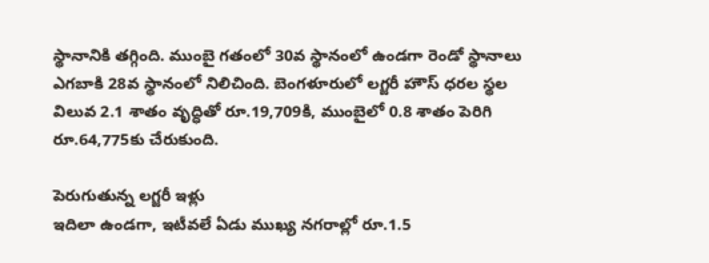స్థానానికి తగ్గింది. ముంబై గతంలో 30వ స్థానంలో ఉండగా రెండో స్థానాలు ఎగబాకి 28వ స్థానంలో నిలిచింది. బెంగళూరులో లగ్జరీ హౌస్ ధరల స్థల విలువ 2.1 శాతం వృద్ధితో రూ.19,709కి, ముంబైలో 0.8 శాతం పెరిగి రూ.64,775కు చేరుకుంది.

పెరుగుతున్న లగ్జరీ ఇళ్లు
ఇదిలా ఉండగా, ఇటీవలే ఏడు ముఖ్య నగరాల్లో రూ.1.5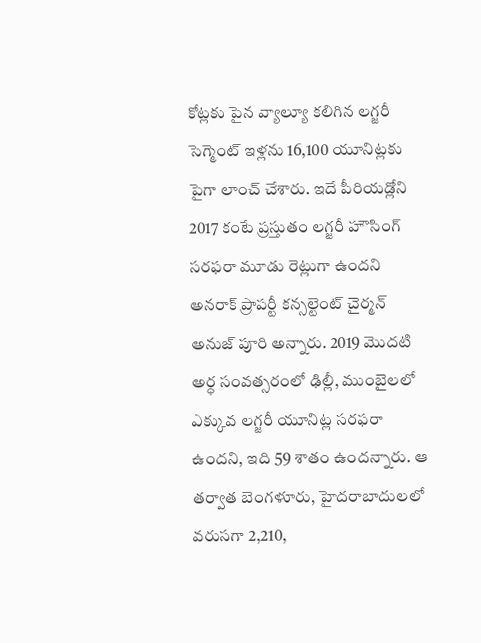కోట్లకు పైన వ్యాల్యూ కలిగిన లగ్జరీ సెగ్మెంట్ ఇళ్లను 16,100 యూనిట్లకు పైగా లాంచ్ చేశారు. ఇదే పీరియడ్లోని 2017 కంటే ప్రస్తుతం లగ్జరీ హౌసింగ్ సరఫరా మూడు రెట్లుగా ఉందని అనరాక్ ప్రాపర్టీ కన్సల్టెంట్ చైర్మన్ అనుజ్ పూరి అన్నారు. 2019 మొదటి అర్ధ సంవత్సరంలో ఢిల్లీ, ముంబైలలో ఎక్కువ లగ్జరీ యూనిట్ల సరఫరా ఉందని, ఇది 59 శాతం ఉందన్నారు. ఆ తర్వాత బెంగళూరు, హైదరాబాదులలో వరుసగా 2,210,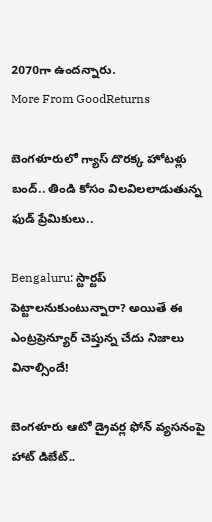2070గా ఉందన్నారు.
More From GoodReturns

బెంగళూరులో గ్యాస్ దొరక్క హోటళ్లు బంద్.. తిండి కోసం విలవిలలాడుతున్న ఫుడ్ ప్రేమికులు..

Bengaluru: స్టార్టప్ పెట్టాలనుకుంటున్నారా? అయితే ఈ ఎంట్రప్రెన్యూర్ చెప్తున్న చేదు నిజాలు వినాల్సిందే!

బెంగళూరు ఆటో డ్రైవర్ల ఫోన్ వ్యసనంపై హాట్ డిబేట్..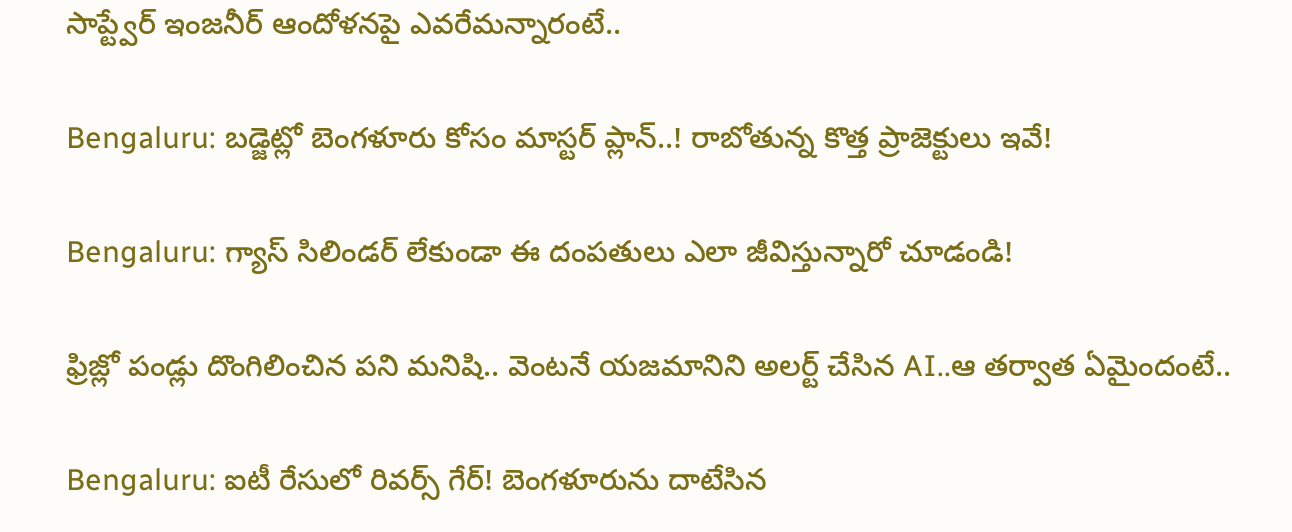సాప్ట్వేర్ ఇంజనీర్ ఆందోళనపై ఎవరేమన్నారంటే..

Bengaluru: బడ్జెట్లో బెంగళూరు కోసం మాస్టర్ ప్లాన్..! రాబోతున్న కొత్త ప్రాజెక్టులు ఇవే!

Bengaluru: గ్యాస్ సిలిండర్ లేకుండా ఈ దంపతులు ఎలా జీవిస్తున్నారో చూడండి!

ఫ్రిజ్లో పండ్లు దొంగిలించిన పని మనిషి.. వెంటనే యజమానిని అలర్ట్ చేసిన AI..ఆ తర్వాత ఏమైందంటే..

Bengaluru: ఐటీ రేసులో రివర్స్ గేర్! బెంగళూరును దాటేసిన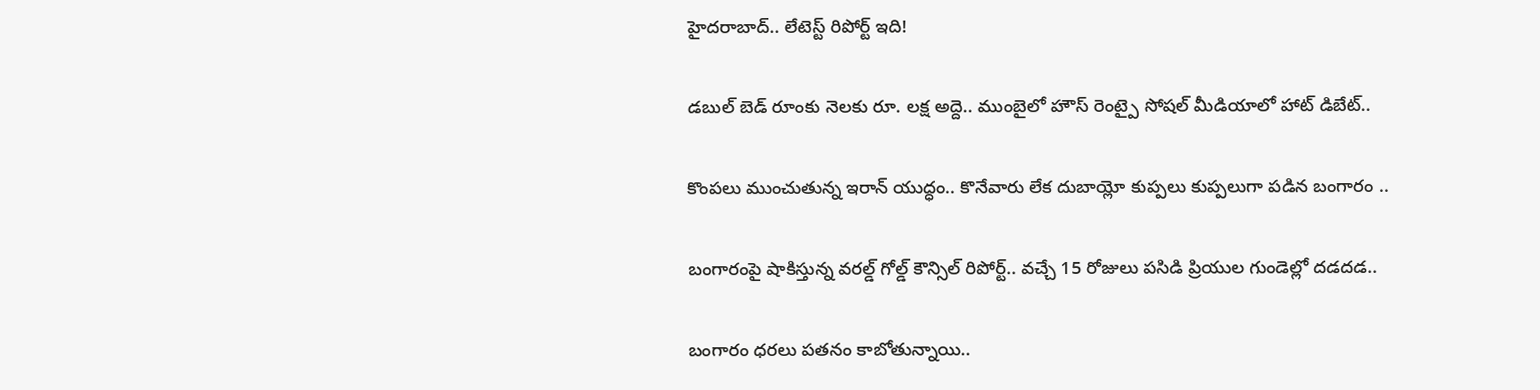హైదరాబాద్.. లేటెస్ట్ రిపోర్ట్ ఇది!

డబుల్ బెడ్ రూంకు నెలకు రూ. లక్ష అద్దె.. ముంబైలో హౌస్ రెంట్పై సోషల్ మీడియాలో హాట్ డిబేట్..

కొంపలు ముంచుతున్న ఇరాన్ యుద్ధం.. కొనేవారు లేక దుబాయ్లో కుప్పలు కుప్పలుగా పడిన బంగారం ..

బంగారంపై షాకిస్తున్న వరల్డ్ గోల్డ్ కౌన్సిల్ రిపోర్ట్.. వచ్చే 15 రోజులు పసిడి ప్రియుల గుండెల్లో దడదడ..

బంగారం ధరలు పతనం కాబోతున్నాయి..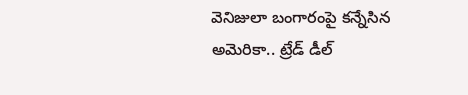వెనిజులా బంగారంపై కన్నేసిన అమెరికా.. ట్రేడ్ డీల్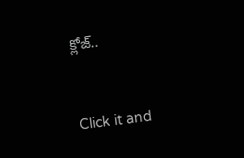క్లోజ్..



Click it and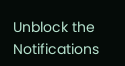Unblock the Notifications